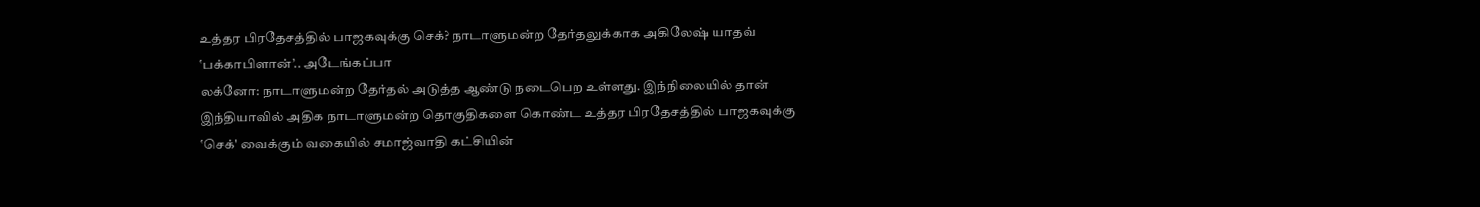உத்தர பிரதேசத்தில் பாஜகவுக்கு செக்? நாடாளுமன்ற தேர்தலுக்காக அகிலேஷ் யாதவ் ‛பக்காபிளான்’.. அடேங்கப்பா
லக்னோ: நாடாளுமன்ற தேர்தல் அடுத்த ஆண்டு நடைபெற உள்ளது. இந்நிலையில் தான் இந்தியாவில் அதிக நாடாளுமன்ற தொகுதிகளை கொண்ட உத்தர பிரதேசத்தில் பாஜகவுக்கு ‛செக்' வைக்கும் வகையில் சமாஜ்வாதி கட்சியின்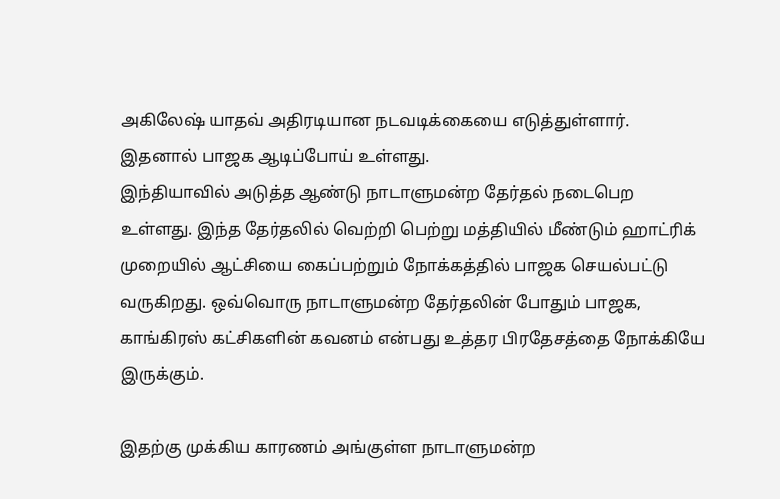அகிலேஷ் யாதவ் அதிரடியான நடவடிக்கையை எடுத்துள்ளார். இதனால் பாஜக ஆடிப்போய் உள்ளது.
இந்தியாவில் அடுத்த ஆண்டு நாடாளுமன்ற தேர்தல் நடைபெற உள்ளது. இந்த தேர்தலில் வெற்றி பெற்று மத்தியில் மீண்டும் ஹாட்ரிக் முறையில் ஆட்சியை கைப்பற்றும் நோக்கத்தில் பாஜக செயல்பட்டு வருகிறது. ஒவ்வொரு நாடாளுமன்ற தேர்தலின் போதும் பாஜக, காங்கிரஸ் கட்சிகளின் கவனம் என்பது உத்தர பிரதேசத்தை நோக்கியே இருக்கும்.

இதற்கு முக்கிய காரணம் அங்குள்ள நாடாளுமன்ற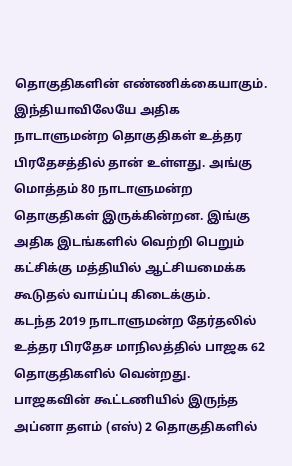தொகுதிகளின் எண்ணிக்கையாகும். இந்தியாவிலேயே அதிக நாடாளுமன்ற தொகுதிகள் உத்தர பிரதேசத்தில் தான் உள்ளது. அங்கு மொத்தம் 80 நாடாளுமன்ற தொகுதிகள் இருக்கின்றன. இங்கு அதிக இடங்களில் வெற்றி பெறும் கட்சிக்கு மத்தியில் ஆட்சியமைக்க கூடுதல் வாய்ப்பு கிடைக்கும்.
கடந்த 2019 நாடாளுமன்ற தேர்தலில் உத்தர பிரதேச மாநிலத்தில் பாஜக 62 தொகுதிகளில் வென்றது. பாஜகவின் கூட்டணியில் இருந்த அப்னா தளம் (எஸ்) 2 தொகுதிகளில்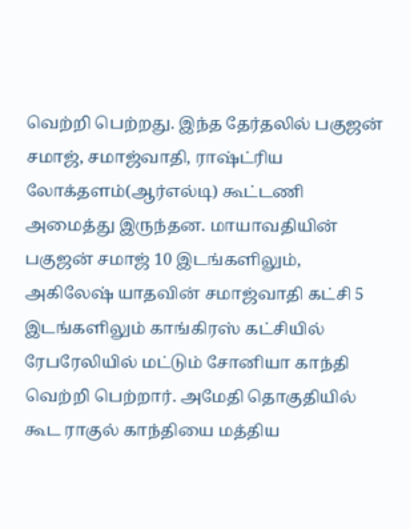வெற்றி பெற்றது. இந்த தேர்தலில் பகுஜன் சமாஜ், சமாஜ்வாதி, ராஷ்ட்ரிய லோக்தளம்(ஆர்எல்டி) கூட்டணி அமைத்து இருந்தன. மாயாவதியின் பகுஜன் சமாஜ் 10 இடங்களிலும், அகிலேஷ் யாதவின் சமாஜ்வாதி கட்சி 5 இடங்களிலும் காங்கிரஸ் கட்சியில் ரேபரேலியில் மட்டும் சோனியா காந்தி வெற்றி பெற்றார். அமேதி தொகுதியில் கூட ராகுல் காந்தியை மத்திய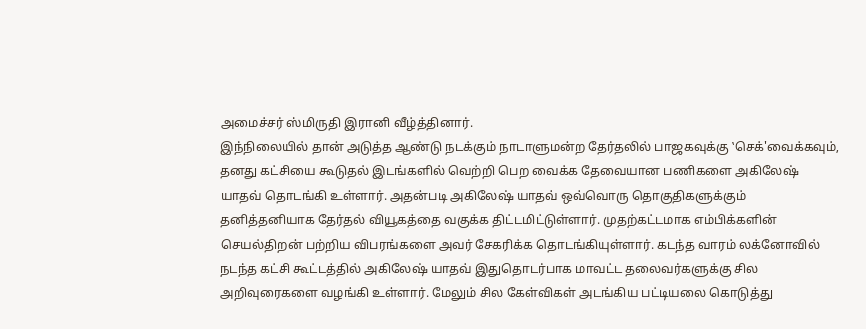அமைச்சர் ஸ்மிருதி இரானி வீழ்த்தினார்.
இந்நிலையில் தான் அடுத்த ஆண்டு நடக்கும் நாடாளுமன்ற தேர்தலில் பாஜகவுக்கு ‛செக்'வைக்கவும், தனது கட்சியை கூடுதல் இடங்களில் வெற்றி பெற வைக்க தேவையான பணிகளை அகிலேஷ் யாதவ் தொடங்கி உள்ளார். அதன்படி அகிலேஷ் யாதவ் ஒவ்வொரு தொகுதிகளுக்கும் தனித்தனியாக தேர்தல் வியூகத்தை வகுக்க திட்டமிட்டுள்ளார். முதற்கட்டமாக எம்பிக்களின் செயல்திறன் பற்றிய விபரங்களை அவர் சேகரிக்க தொடங்கியுள்ளார். கடந்த வாரம் லக்னோவில் நடந்த கட்சி கூட்டத்தில் அகிலேஷ் யாதவ் இதுதொடர்பாக மாவட்ட தலைவர்களுக்கு சில அறிவுரைகளை வழங்கி உள்ளார். மேலும் சில கேள்விகள் அடங்கிய பட்டியலை கொடுத்து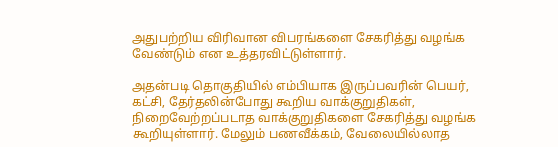அதுபற்றிய விரிவான விபரங்களை சேகரித்து வழங்க வேண்டும் என உத்தரவிட்டுள்ளார்.

அதன்படி தொகுதியில் எம்பியாக இருப்பவரின் பெயர், கட்சி, தேர்தலின்போது கூறிய வாக்குறுதிகள், நிறைவேற்றப்படாத வாக்குறுதிகளை சேகரித்து வழங்க கூறியுள்ளார். மேலும் பணவீக்கம், வேலையில்லாத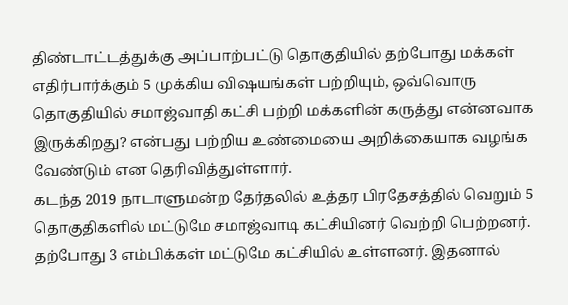திண்டாட்டத்துக்கு அப்பாற்பட்டு தொகுதியில் தற்போது மக்கள் எதிர்பார்க்கும் 5 முக்கிய விஷயங்கள் பற்றியும், ஒவ்வொரு தொகுதியில் சமாஜ்வாதி கட்சி பற்றி மக்களின் கருத்து என்னவாக இருக்கிறது? என்பது பற்றிய உண்மையை அறிக்கையாக வழங்க வேண்டும் என தெரிவித்துள்ளார்.
கடந்த 2019 நாடாளுமன்ற தேர்தலில் உத்தர பிரதேசத்தில் வெறும் 5 தொகுதிகளில் மட்டுமே சமாஜ்வாடி கட்சியினர் வெற்றி பெற்றனர். தற்போது 3 எம்பிக்கள் மட்டுமே கட்சியில் உள்ளனர். இதனால்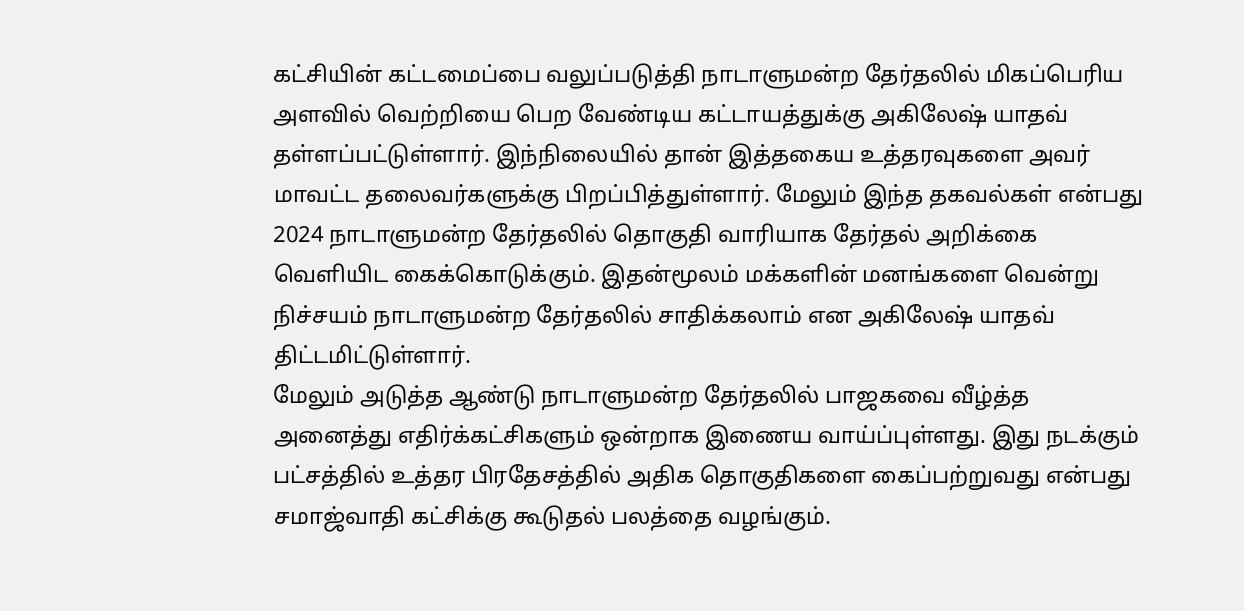கட்சியின் கட்டமைப்பை வலுப்படுத்தி நாடாளுமன்ற தேர்தலில் மிகப்பெரிய அளவில் வெற்றியை பெற வேண்டிய கட்டாயத்துக்கு அகிலேஷ் யாதவ் தள்ளப்பட்டுள்ளார். இந்நிலையில் தான் இத்தகைய உத்தரவுகளை அவர் மாவட்ட தலைவர்களுக்கு பிறப்பித்துள்ளார். மேலும் இந்த தகவல்கள் என்பது 2024 நாடாளுமன்ற தேர்தலில் தொகுதி வாரியாக தேர்தல் அறிக்கை வெளியிட கைக்கொடுக்கும். இதன்மூலம் மக்களின் மனங்களை வென்று நிச்சயம் நாடாளுமன்ற தேர்தலில் சாதிக்கலாம் என அகிலேஷ் யாதவ் திட்டமிட்டுள்ளார்.
மேலும் அடுத்த ஆண்டு நாடாளுமன்ற தேர்தலில் பாஜகவை வீழ்த்த அனைத்து எதிர்க்கட்சிகளும் ஒன்றாக இணைய வாய்ப்புள்ளது. இது நடக்கும் பட்சத்தில் உத்தர பிரதேசத்தில் அதிக தொகுதிகளை கைப்பற்றுவது என்பது சமாஜ்வாதி கட்சிக்கு கூடுதல் பலத்தை வழங்கும்.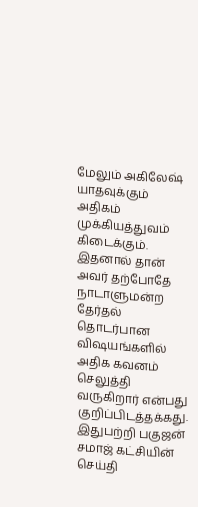மேலும் அகிலேஷ் யாதவுக்கும் அதிகம் முக்கியத்துவம் கிடைக்கும். இதனால் தான் அவர் தற்போதே நாடாளுமன்ற தேர்தல் தொடர்பான விஷயங்களில் அதிக கவனம் செலுத்தி வருகிறார் என்பது குறிப்பிடத்தக்கது.
இதுபற்றி பகுஜன் சமாஜ் கட்சியின் செய்தி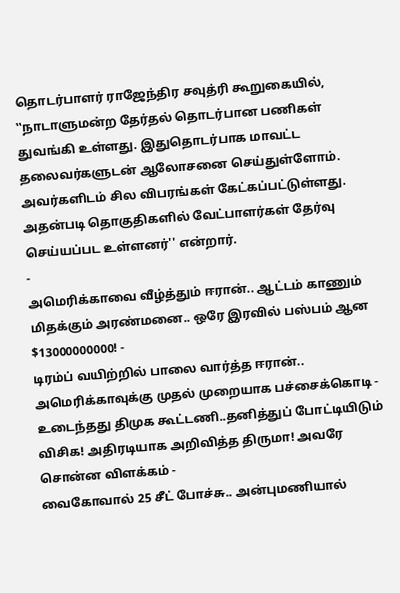தொடர்பாளர் ராஜேந்திர சவுத்ரி கூறுகையில், ‛‛நாடாளுமன்ற தேர்தல் தொடர்பான பணிகள் துவங்கி உள்ளது. இதுதொடர்பாக மாவட்ட தலைவர்களுடன் ஆலோசனை செய்துள்ளோம். அவர்களிடம் சில விபரங்கள் கேட்கப்பட்டுள்ளது. அதன்படி தொகுதிகளில் வேட்பாளர்கள் தேர்வு செய்யப்பட உள்ளனர்'' என்றார்.
-
அமெரிக்காவை வீழ்த்தும் ஈரான்.. ஆட்டம் காணும் மிதக்கும் அரண்மனை.. ஒரே இரவில் பஸ்பம் ஆன $13000000000! -
டிரம்ப் வயிற்றில் பாலை வார்த்த ஈரான்.. அமெரிக்காவுக்கு முதல் முறையாக பச்சைக்கொடி -
உடைந்தது திமுக கூட்டணி..தனித்துப் போட்டியிடும் விசிக! அதிரடியாக அறிவித்த திருமா! அவரே சொன்ன விளக்கம் -
வைகோவால் 25 சீட் போச்சு.. அன்புமணியால்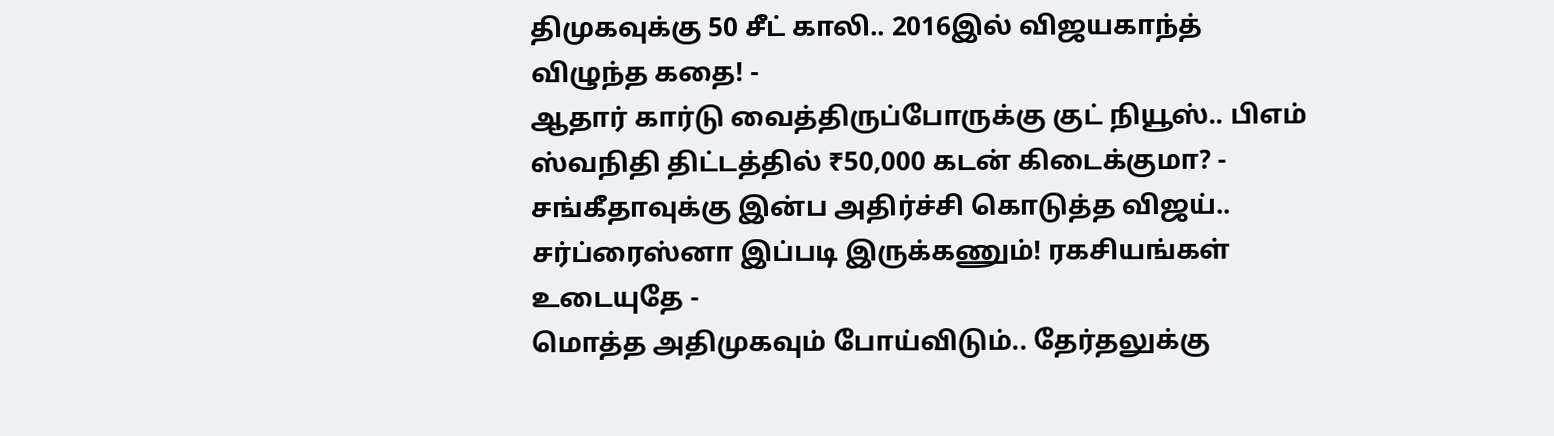திமுகவுக்கு 50 சீட் காலி.. 2016இல் விஜயகாந்த் விழுந்த கதை! -
ஆதார் கார்டு வைத்திருப்போருக்கு குட் நியூஸ்.. பிஎம் ஸ்வநிதி திட்டத்தில் ₹50,000 கடன் கிடைக்குமா? -
சங்கீதாவுக்கு இன்ப அதிர்ச்சி கொடுத்த விஜய்.. சர்ப்ரைஸ்னா இப்படி இருக்கணும்! ரகசியங்கள் உடையுதே -
மொத்த அதிமுகவும் போய்விடும்.. தேர்தலுக்கு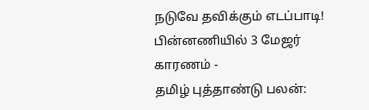நடுவே தவிக்கும் எடப்பாடி! பின்னணியில் 3 மேஜர் காரணம் -
தமிழ் புத்தாண்டு பலன்: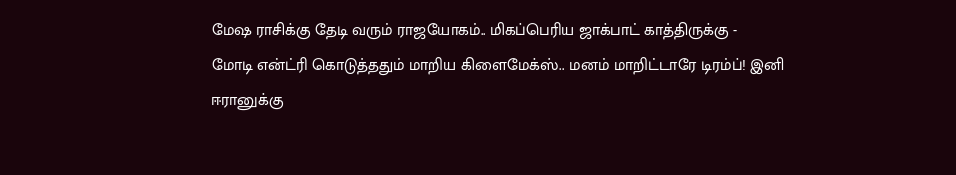மேஷ ராசிக்கு தேடி வரும் ராஜயோகம்.. மிகப்பெரிய ஜாக்பாட் காத்திருக்கு -
மோடி என்ட்ரி கொடுத்ததும் மாறிய கிளைமேக்ஸ்.. மனம் மாறிட்டாரே டிரம்ப்! இனி ஈரானுக்கு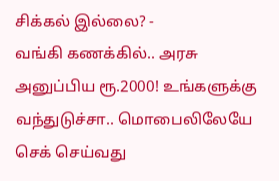சிக்கல் இல்லை? -
வங்கி கணக்கில்.. அரசு அனுப்பிய ரூ.2000! உங்களுக்கு வந்துடுச்சா.. மொபைலிலேயே செக் செய்வது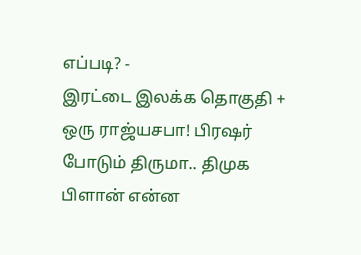எப்படி? -
இரட்டை இலக்க தொகுதி + ஒரு ராஜ்யசபா! பிரஷர் போடும் திருமா.. திமுக பிளான் என்ன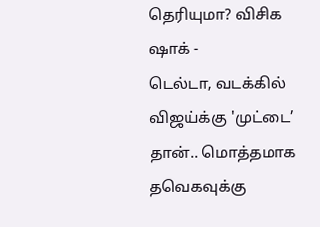தெரியுமா? விசிக ஷாக் -
டெல்டா, வடக்கில் விஜய்க்கு 'முட்டை’ தான்.. மொத்தமாக தவெகவுக்கு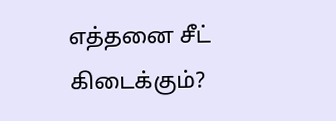எத்தனை சீட் கிடைக்கும்?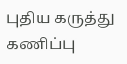புதிய கருத்து கணிப்பு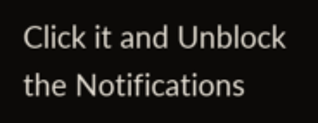Click it and Unblock the Notifications